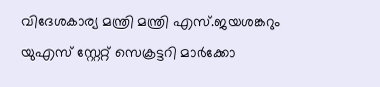വിദേശകാര്യ മന്ത്രി മന്ത്രി എസ്.ജയശങ്കറും യുഎസ് സ്റ്റേറ്റ് സെക്രട്ടറി മാർക്കോ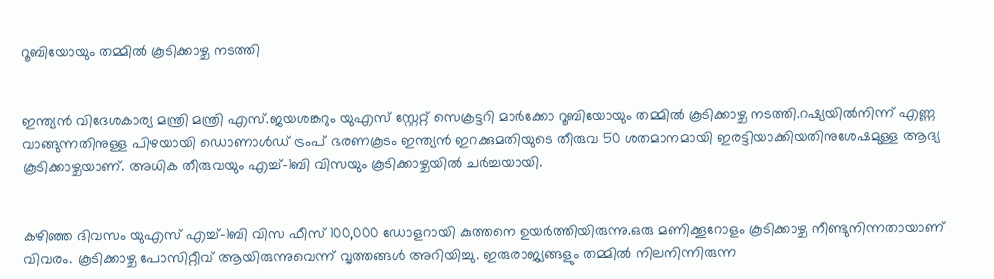റൂബിയോയും തമ്മില്‍ കൂടിക്കാഴ്ച നടത്തി


ഇന്ത്യൻ വിദേശകാര്യ മന്ത്രി മന്ത്രി എസ്.ജയശങ്കറും യുഎസ് സ്റ്റേറ്റ് സെക്രട്ടറി മാർക്കോ റൂബിയോയും തമ്മില്‍ കൂടിക്കാഴ്ച നടത്തി.റഷ്യയില്‍നിന്ന് എണ്ണ വാങ്ങുന്നതിനുള്ള പിഴയായി ഡൊണാള്‍ഡ് ട്രംപ് ഭരണകൂടം ഇന്ത്യൻ ഇറക്കുമതിയുടെ തീരുവ 50 ശതമാനമായി ഇരട്ടിയാക്കിയതിനുശേഷമുള്ള ആദ്യ കൂടിക്കാഴ്ചയാണ്. അധിക തീരുവയും എച്ച്‌-1ബി വിസയും കൂടിക്കാഴ്ചയില്‍ ചർച്ചയായി.


കഴിഞ്ഞ ദിവസം യുഎസ് എച്ച്‌-1ബി വിസ ഫീസ് 100,000 ഡോളറായി കുത്തനെ ഉയർത്തിയിരുന്നു.ഒരു മണിക്കൂറോളം കൂടിക്കാഴ്ച നീണ്ടുനിന്നതായാണ് വിവരം. കൂടിക്കാഴ്ച പോസിറ്റീവ് ആയിരുന്നുവെന്ന് വൃത്തങ്ങള്‍ അറിയിച്ചു. ഇരുരാജ്യങ്ങളും തമ്മില്‍ നിലനിന്നിരുന്ന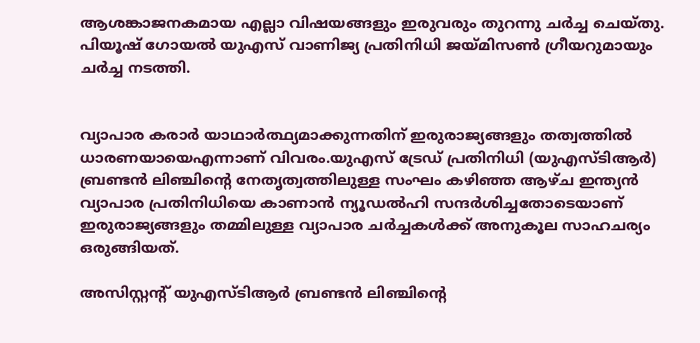ആശങ്കാജനകമായ എല്ലാ വിഷയങ്ങളും ഇരുവരും തുറന്നു ചർച്ച ചെയ്തു. പിയൂഷ് ഗോയല്‍ യുഎസ് വാണിജ്യ പ്രതിനിധി ജയ്മിസണ്‍ ഗ്രീയറുമായും ചർച്ച നടത്തി.


വ്യാപാര കരാർ യാഥാർത്ഥ്യമാക്കുന്നതിന് ഇരുരാജ്യങ്ങളും തത്വത്തില്‍ ധാരണയായെഎന്നാണ് വിവരം.യുഎസ് ട്രേഡ് പ്രതിനിധി (യുഎസ്‌ടിആർ) ബ്രണ്ടൻ ലിഞ്ചിന്റെ നേതൃത്വത്തിലുള്ള സംഘം കഴിഞ്ഞ ആഴ്ച ഇന്ത്യൻ വ്യാപാര പ്രതിനിധിയെ കാണാൻ ന്യൂഡല്‍ഹി സന്ദർശിച്ചതോടെയാണ് ഇരുരാജ്യങ്ങളും തമ്മിലുള്ള വ്യാപാര ചർച്ചകള്‍ക്ക് അനുകൂല സാഹചര്യം ഒരുങ്ങിയത്.

അസിസ്റ്റന്റ് യുഎസ്ടിആർ ബ്രണ്ടൻ ലിഞ്ചിന്റെ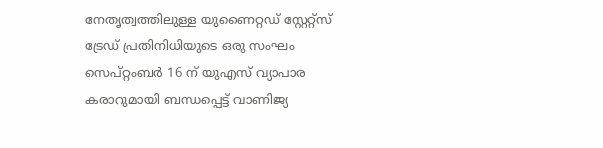നേതൃത്വത്തിലുള്ള യുണൈറ്റഡ് സ്റ്റേറ്റ്സ് ട്രേഡ് പ്രതിനിധിയുടെ ഒരു സംഘം സെപ്റ്റംബർ 16 ന് യുഎസ് വ്യാപാര കരാറുമായി ബന്ധപ്പെട്ട് വാണിജ്യ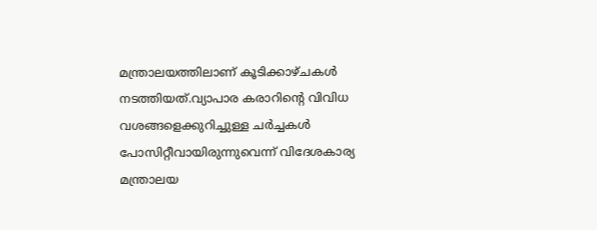മന്ത്രാലയത്തിലാണ് കൂടിക്കാഴ്ചകള്‍ നടത്തിയത്.വ്യാപാര കരാറിന്റെ വിവിധ വശങ്ങളെക്കുറിച്ചുള്ള ചർച്ചകള്‍ പോസിറ്റീവായിരുന്നുവെന്ന് വിദേശകാര്യ മന്ത്രാലയ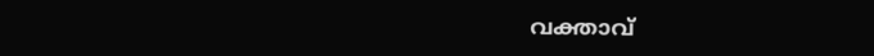വക്താവ്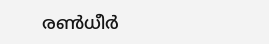രണ്‍ധീർ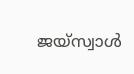ജയ്‌സ്വാള്‍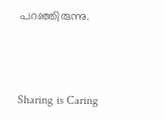പറഞ്ഞിരുന്നു.



Sharing is Caring